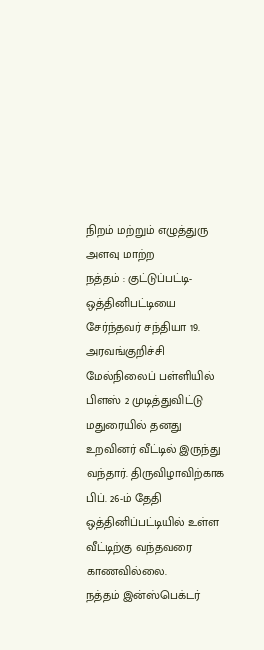நிறம் மற்றும் எழுத்துரு அளவு மாற்ற
நத்தம் : குட்டுப்பட்டி- ஒத்தினிபட்டியை சேர்ந்தவர் சந்தியா 19. அரவங்குறிச்சி மேல்நிலைப் பள்ளியில் பிளஸ் 2 முடித்துவிட்டு மதுரையில் தனது உறவினர் வீட்டில் இருந்து வந்தார். திருவிழாவிற்காக பிப். 26-ம் தேதி ஒத்தினிப்பட்டியில் உள்ள வீட்டிற்கு வந்தவரை காணவில்லை.
நத்தம் இன்ஸ்பெக்டர்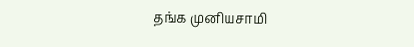தங்க முனியசாமி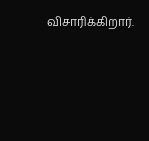விசாரிக்கிறார்.